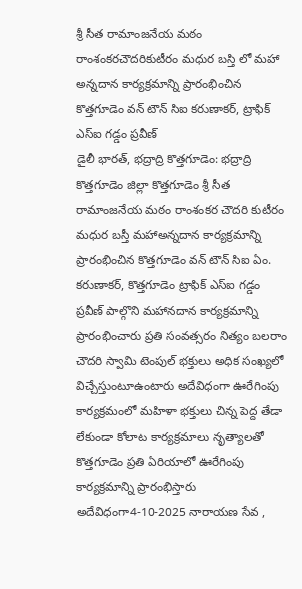శ్రీ సీత రామాంజనేయ మఠం రాంశంకరచౌదరికుటీరం మధుర బస్తి లో మహా అన్నదాన కార్యక్రమాన్ని ప్రారంభించిన కొత్తగూడెం వన్ టౌన్ సిఐ కరుణాకర్, ట్రాఫిక్ ఎస్ఐ గడ్డం ప్రవీణ్
డైలీ భారత్, భద్రాద్రి కొత్తగూడెం: భద్రాద్రి కొత్తగూడెం జిల్లా కొత్తగూడెం శ్రీ సీత రామాంజనేయ మఠం రాంశంకర చౌదరి కుటీరం మధుర బస్తీ మహాఅన్నదాన కార్యక్రమాన్ని ప్రారంభించిన కొత్తగూడెం వన్ టౌన్ సిఐ ఏం. కరుణాకర్, కొత్తగూడెం ట్రాఫిక్ ఎస్ఐ గడ్డం ప్రవీణ్ పాల్గొని మహానదాన కార్యక్రమాన్ని ప్రారంభించారు ప్రతి సంవత్సరం నిత్యం బలరాం చౌదరి స్వామి టెంపుల్ భక్తులు అధిక సంఖ్యలో విచ్చేస్తుంటూఉంటారు అదేవిధంగా ఊరేగింపు కార్యక్రమంలో మహిళా భక్తులు చిన్న పెద్ద తేడా లేకుండా కోలాట కార్యక్రమాలు నృత్యాలతో కొత్తగూడెం ప్రతి ఏరియాలో ఊరేగింపు కార్యక్రమాన్ని ప్రారంభిస్తారు అదేవిధంగా4-10-2025 నారాయణ సేవ ,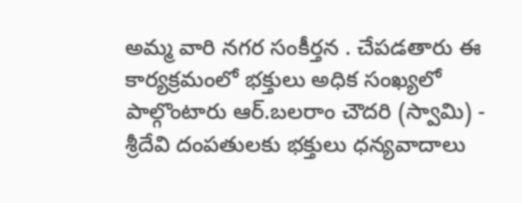అమ్మ వారి నగర సంకీర్తన . చేపడతారు ఈ కార్యక్రమంలో భక్తులు అధిక సంఖ్యలో పాల్గొంటారు ఆర్.బలరాం చౌదరి (స్వామి) - శ్రీదేవి దంపతులకు భక్తులు ధన్యవాదాలు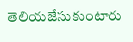తెలియజేసుకుంటారు